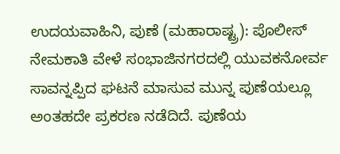ಉದಯವಾಹಿನಿ, ಪುಣೆ (ಮಹಾರಾಷ್ಟ್ರ): ಪೊಲೀಸ್ ನೇಮಕಾತಿ ವೇಳೆ ಸಂಭಾಜಿನಗರದಲ್ಲಿ ಯುವಕನೋರ್ವ ಸಾವನ್ನಪ್ಪಿದ ಘಟನೆ ಮಾಸುವ ಮುನ್ನ ಪುಣೆಯಲ್ಲೂ ಅಂತಹದೇ ಪ್ರಕರಣ ನಡೆದಿದೆ. ಪುಣೆಯ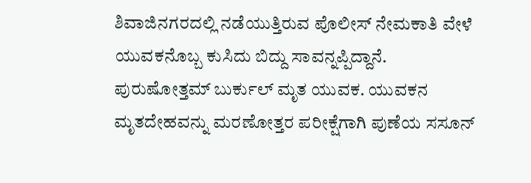ಶಿವಾಜಿನಗರದಲ್ಲಿ ನಡೆಯುತ್ತಿರುವ ಪೊಲೀಸ್ ನೇಮಕಾತಿ ವೇಳೆ ಯುವಕನೊಬ್ಬ ಕುಸಿದು ಬಿದ್ದು ಸಾವನ್ನಪ್ಪಿದ್ದಾನೆ. ಪುರುಷೋತ್ತಮ್ ಬುರ್ಕುಲ್ ಮೃತ ಯುವಕ. ಯುವಕನ ಮೃತದೇಹವನ್ನು ಮರಣೋತ್ತರ ಪರೀಕ್ಷೆಗಾಗಿ ಪುಣೆಯ ಸಸೂನ್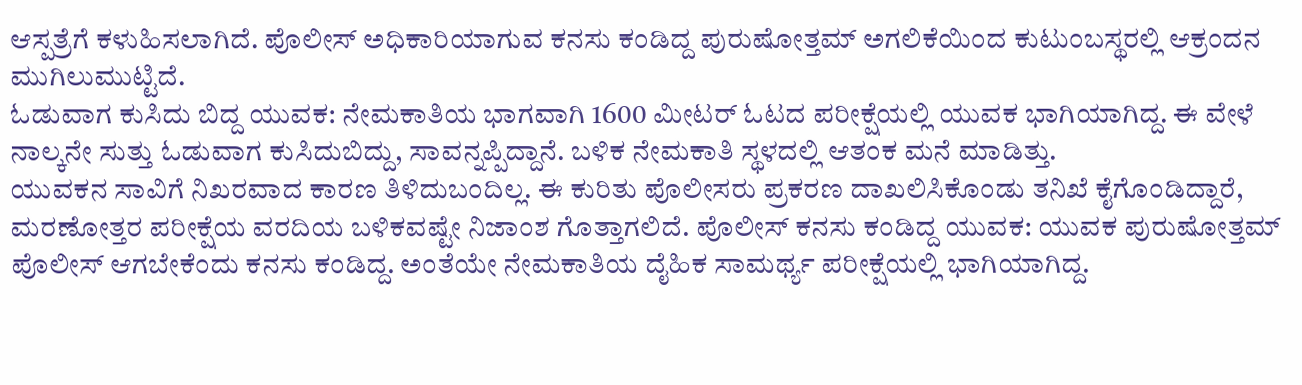ಆಸ್ಪತ್ರೆಗೆ ಕಳುಹಿಸಲಾಗಿದೆ. ಪೊಲೀಸ್ ಅಧಿಕಾರಿಯಾಗುವ ಕನಸು ಕಂಡಿದ್ದ ಪುರುಷೋತ್ತಮ್ ಅಗಲಿಕೆಯಿಂದ ಕುಟುಂಬಸ್ಥರಲ್ಲಿ ಆಕ್ರಂದನ ಮುಗಿಲುಮುಟ್ಟಿದೆ.
ಓಡುವಾಗ ಕುಸಿದು ಬಿದ್ದ ಯುವಕ: ನೇಮಕಾತಿಯ ಭಾಗವಾಗಿ 1600 ಮೀಟರ್ ಓಟದ ಪರೀಕ್ಷೆಯಲ್ಲಿ ಯುವಕ ಭಾಗಿಯಾಗಿದ್ದ. ಈ ವೇಳೆ ನಾಲ್ಕನೇ ಸುತ್ತು ಓಡುವಾಗ ಕುಸಿದುಬಿದ್ದು, ಸಾವನ್ನಪ್ಪಿದ್ದಾನೆ. ಬಳಿಕ ನೇಮಕಾತಿ ಸ್ಥಳದಲ್ಲಿ ಆತಂಕ ಮನೆ ಮಾಡಿತ್ತು.
ಯುವಕನ ಸಾವಿಗೆ ನಿಖರವಾದ ಕಾರಣ ತಿಳಿದುಬಂದಿಲ್ಲ. ಈ ಕುರಿತು ಪೊಲೀಸರು ಪ್ರಕರಣ ದಾಖಲಿಸಿಕೊಂಡು ತನಿಖೆ ಕೈಗೊಂಡಿದ್ದಾರೆ, ಮರಣೋತ್ತರ ಪರೀಕ್ಷೆಯ ವರದಿಯ ಬಳಿಕವಷ್ಟೇ ನಿಜಾಂಶ ಗೊತ್ತಾಗಲಿದೆ. ಪೊಲೀಸ್ ಕನಸು ಕಂಡಿದ್ದ ಯುವಕ: ಯುವಕ ಪುರುಷೋತ್ತಮ್ ಪೊಲೀಸ್ ಆಗಬೇಕೆಂದು ಕನಸು ಕಂಡಿದ್ದ. ಅಂತೆಯೇ ನೇಮಕಾತಿಯ ದೈಹಿಕ ಸಾಮರ್ಥ್ಯ ಪರೀಕ್ಷೆಯಲ್ಲಿ ಭಾಗಿಯಾಗಿದ್ದ.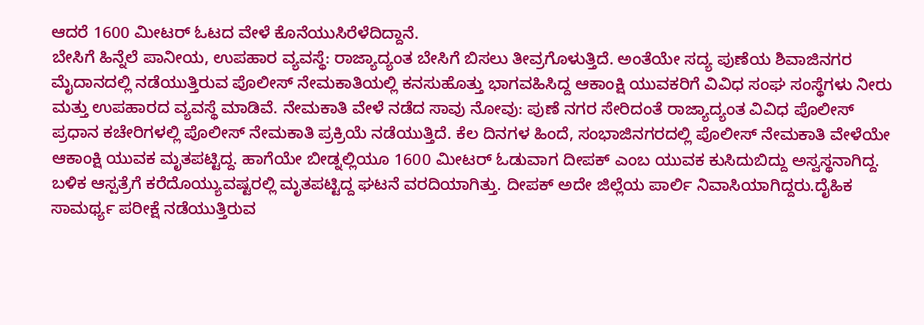ಆದರೆ 1600 ಮೀಟರ್ ಓಟದ ವೇಳೆ ಕೊನೆಯುಸಿರೆಳೆದಿದ್ದಾನೆ.
ಬೇಸಿಗೆ ಹಿನ್ನೆಲೆ ಪಾನೀಯ, ಉಪಹಾರ ವ್ಯವಸ್ಥೆ: ರಾಜ್ಯಾದ್ಯಂತ ಬೇಸಿಗೆ ಬಿಸಲು ತೀವ್ರಗೊಳುತ್ತಿದೆ. ಅಂತೆಯೇ ಸದ್ಯ ಪುಣೆಯ ಶಿವಾಜಿನಗರ ಮೈದಾನದಲ್ಲಿ ನಡೆಯುತ್ತಿರುವ ಪೊಲೀಸ್ ನೇಮಕಾತಿಯಲ್ಲಿ ಕನಸುಹೊತ್ತು ಭಾಗವಹಿಸಿದ್ದ ಆಕಾಂಕ್ಷಿ ಯುವಕರಿಗೆ ವಿವಿಧ ಸಂಘ ಸಂಸ್ಥೆಗಳು ನೀರು ಮತ್ತು ಉಪಹಾರದ ವ್ಯವಸ್ಥೆ ಮಾಡಿವೆ. ನೇಮಕಾತಿ ವೇಳೆ ನಡೆದ ಸಾವು ನೋವು: ಪುಣೆ ನಗರ ಸೇರಿದಂತೆ ರಾಜ್ಯಾದ್ಯಂತ ವಿವಿಧ ಪೊಲೀಸ್ ಪ್ರಧಾನ ಕಚೇರಿಗಳಲ್ಲಿ ಪೊಲೀಸ್ ನೇಮಕಾತಿ ಪ್ರಕ್ರಿಯೆ ನಡೆಯುತ್ತಿದೆ. ಕೆಲ ದಿನಗಳ ಹಿಂದೆ, ಸಂಭಾಜಿನಗರದಲ್ಲಿ ಪೊಲೀಸ್ ನೇಮಕಾತಿ ವೇಳೆಯೇ ಆಕಾಂಕ್ಷಿ ಯುವಕ ಮೃತಪಟ್ಟಿದ್ದ. ಹಾಗೆಯೇ ಬೀಡ್ನಲ್ಲಿಯೂ 1600 ಮೀಟರ್ ಓಡುವಾಗ ದೀಪಕ್ ಎಂಬ ಯುವಕ ಕುಸಿದುಬಿದ್ದು ಅಸ್ವಸ್ಥನಾಗಿದ್ದ. ಬಳಿಕ ಆಸ್ಪತ್ರೆಗೆ ಕರೆದೊಯ್ಯುವಷ್ಟರಲ್ಲಿ ಮೃತಪಟ್ಟಿದ್ದ ಘಟನೆ ವರದಿಯಾಗಿತ್ತು. ದೀಪಕ್ ಅದೇ ಜಿಲ್ಲೆಯ ಪಾರ್ಲಿ ನಿವಾಸಿಯಾಗಿದ್ದರು.ದೈಹಿಕ ಸಾಮರ್ಥ್ಯ ಪರೀಕ್ಷೆ ನಡೆಯುತ್ತಿರುವ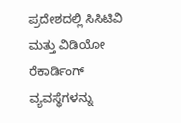ಪ್ರದೇಶದಲ್ಲಿ ಸಿಸಿಟಿವಿ ಮತ್ತು ವಿಡಿಯೋ ರೆಕಾರ್ಡಿಂಗ್ ವ್ಯವಸ್ಥೆಗಳನ್ನು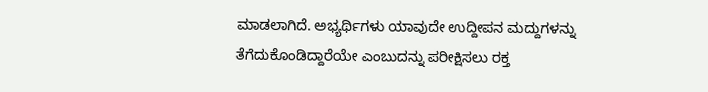ಮಾಡಲಾಗಿದೆ. ಅಭ್ಯರ್ಥಿಗಳು ಯಾವುದೇ ಉದ್ದೀಪನ ಮದ್ದುಗಳನ್ನು ತೆಗೆದುಕೊಂಡಿದ್ದಾರೆಯೇ ಎಂಬುದನ್ನು ಪರೀಕ್ಷಿಸಲು ರಕ್ತ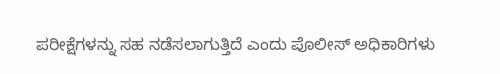ಪರೀಕ್ಷೆಗಳನ್ನು ಸಹ ನಡೆಸಲಾಗುತ್ತಿದೆ ಎಂದು ಪೊಲೀಸ್ ಅಧಿಕಾರಿಗಳು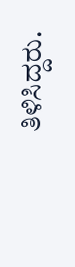ತಿಳಿಸಿದ್ದರು.